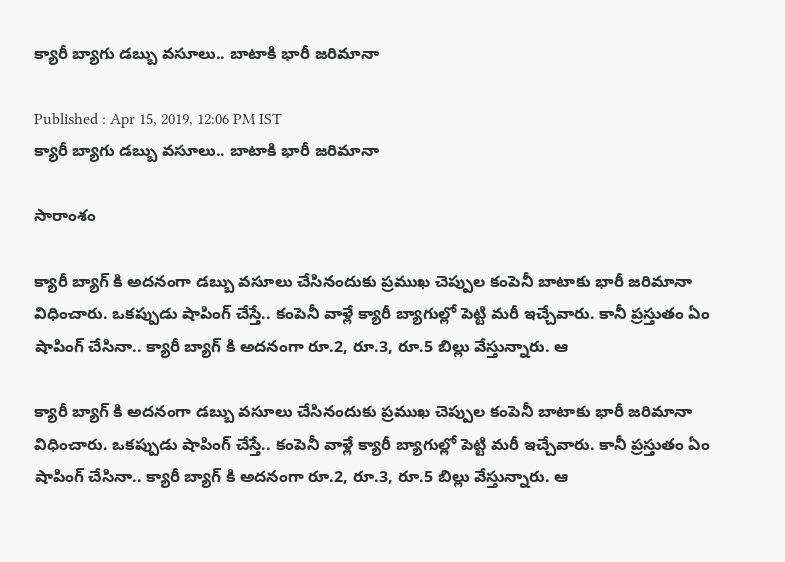క్యారీ బ్యాగు డబ్బు వసూలు.. బాటాకి భారీ జరిమానా

Published : Apr 15, 2019, 12:06 PM IST
క్యారీ బ్యాగు డబ్బు వసూలు.. బాటాకి భారీ జరిమానా

సారాంశం

క్యారీ బ్యాగ్ కి అదనంగా డబ్బు వసూలు చేసినందుకు ప్రముఖ చెప్పుల కంపెనీ బాటాకు భారీ జరిమానా విధించారు. ఒకప్పుడు షాపింగ్ చేస్తే.. కంపెనీ వాళ్లే క్యారీ బ్యాగుల్లో పెట్టి మరీ ఇచ్చేవారు. కానీ ప్రస్తుతం ఏం షాపింగ్ చేసినా.. క్యారీ బ్యాగ్ కి అదనంగా రూ.2, రూ.3, రూ.5 బిల్లు వేస్తున్నారు. ఆ

క్యారీ బ్యాగ్ కి అదనంగా డబ్బు వసూలు చేసినందుకు ప్రముఖ చెప్పుల కంపెనీ బాటాకు భారీ జరిమానా విధించారు. ఒకప్పుడు షాపింగ్ చేస్తే.. కంపెనీ వాళ్లే క్యారీ బ్యాగుల్లో పెట్టి మరీ ఇచ్చేవారు. కానీ ప్రస్తుతం ఏం షాపింగ్ చేసినా.. క్యారీ బ్యాగ్ కి అదనంగా రూ.2, రూ.3, రూ.5 బిల్లు వేస్తున్నారు. ఆ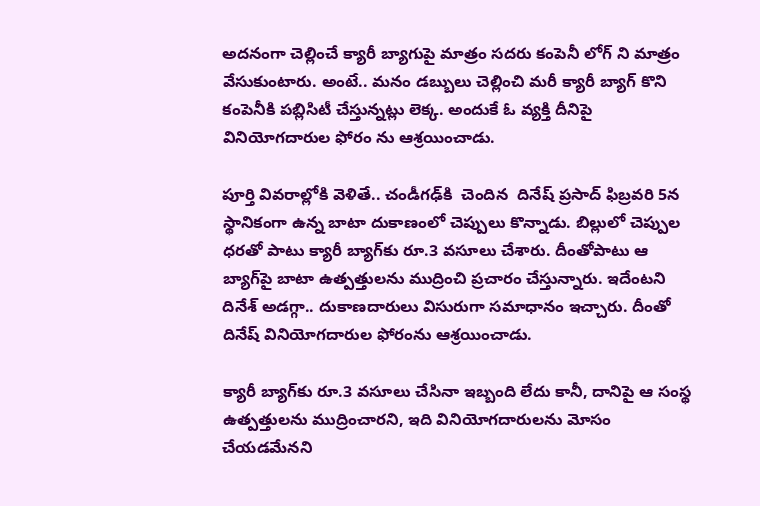అదనంగా చెల్లించే క్యారీ బ్యాగుపై మాత్రం సదరు కంపెనీ లోగ్ ని మాత్రం వేసుకుంటారు. అంటే.. మనం డబ్బులు చెల్లించి మరీ క్యారీ బ్యాగ్ కొని కంపెనీకి పబ్లిసిటీ చేస్తున్నట్లు లెక్క. అందుకే ఓ వ్యక్తి దీనిపై వినియోగదారుల ఫోరం ను ఆశ్రయించాడు.

పూర్తి వివరాల్లోకి వెళితే.. చండీగఢ్‌కి  చెందిన  దినేష్‌ ప్రసాద్‌ ఫిబ్రవరి 5న స్థానికంగా ఉన్న బాటా దుకాణంలో చెప్పులు కొన్నాడు. బిల్లులో చెప్పుల ధరతో పాటు క్యారీ బ్యాగ్‌కు రూ.3 వసూలు చేశారు. దీంతోపాటు ఆ బ్యాగ్‌పై బాటా ఉత్పత్తులను ముద్రించి ప్రచారం చేస్తున్నారు. ఇదేంటని దినేశ్‌ అడగ్గా.. దుకాణదారులు విసురుగా సమాధానం ఇచ్చారు. దీంతో దినేష్‌ వినియోగదారుల ఫోరంను ఆశ్రయించాడు.

క్యారీ బ్యాగ్‌కు రూ.3 వసూలు చేసినా ఇబ్బంది లేదు కానీ, దానిపై ఆ సంస్థ ఉత్పత్తులను ముద్రించారని, ఇది వినియోగదారులను మోసం చేయడమేనని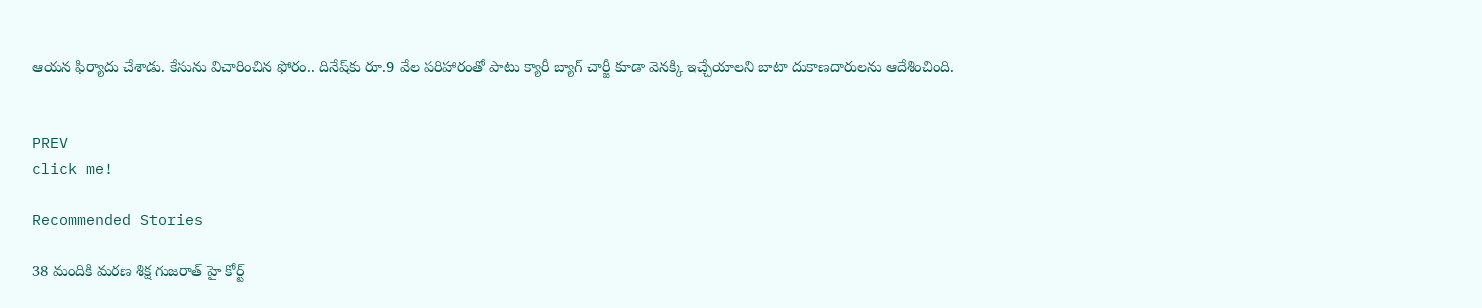ఆయన ఫిర్యాదు చేశాడు. కేసును విచారించిన ఫోరం.. దినేష్‌కు రూ.9 వేల పరిహారంతో పాటు క్యారీ బ్యాగ్‌ చార్జీ కూడా వెనక్కి ఇచ్చేయాలని బాటా దుకాణదారులను ఆదేశించింది.


PREV
click me!

Recommended Stories

38 మందికి మరణ శిక్ష గుజరాత్ హై కోర్ట్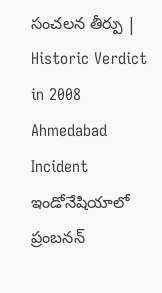సంచలన తీర్పు | Historic Verdict in 2008 Ahmedabad Incident
ఇండోనేషియాలో ప్రంబనన్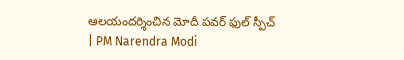ఆలయందర్శించిన మోదీ పవర్ ఫుల్ స్పీచ్ | PM Narendra Modi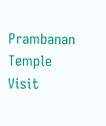Prambanan Temple Visit